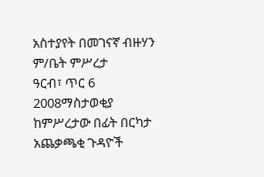አስተያየት በመገናኛ ብዙሃን ም/ቤት ምሥረታ
ዓርብ፣ ጥር 6 2008ማስታወቂያ
ከምሥረታው በፊት በርካታ አጨቃጫቂ ጉዳዮች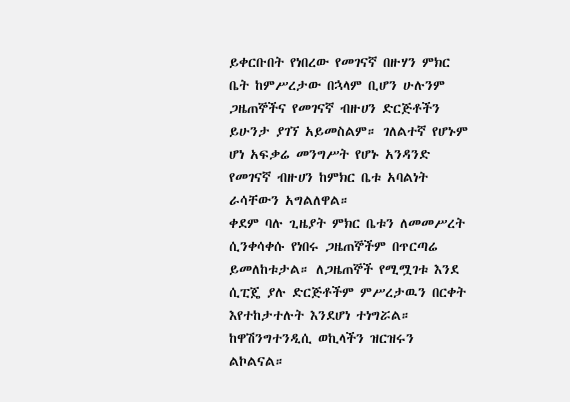ይቀርቡበት የነበረው የመገናኛ በዙሃን ምክር ቤት ከምሥረታው በኋላም ቢሆን ሁሉንም ጋዜጠኞችና የመገናኛ ብዙሀን ድርጅቶችን ይሁንታ ያገኘ አይመስልም። ገለልተኛ የሆኑም ሆነ አፍቃሬ መንግሥት የሆኑ አንዳንድ የመገናኛ ብዙሀን ከምክር ቤቱ አባልነት ራሳቸውን አግልለዋል።
ቀደም ባሉ ጊዜያት ምክር ቤቱን ለመመሥረት ሲንቀሳቀሱ የነበሩ ጋዜጠኞችም በጥርጣሬ ይመለከቱታል። ለጋዜጠኞች የሚሟገቱ እንደ ሲፒጄ ያሉ ድርጅቶችም ምሥረታዉን በርቀት እየተከታተሉት እንደሆነ ተነግሯል። ከዋሽንግተንዲሲ ወኪላችን ዝርዝሩን ልኮልናል።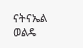ናትናኤል ወልዴ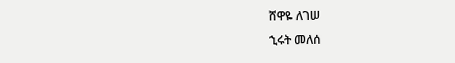ሸዋዬ ለገሠ
ኂሩት መለሰ